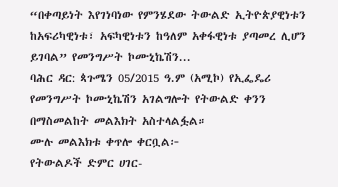“በቀጣይነት እየገነባነው የምንሄደው ትውልድ ኢትዮጵያዊነቱን ከአፍሪካዊነቱ፣ አፍካዊነቱን ከዓለም አቀፋዊነቱ ያጣመረ ሊሆን ይገባል” የመንግሥት ኮሙኒኬሽን...
ባሕር ዳር: ጳጉሜን 05/2015 ዓ.ም (አሚኮ) የኢፌዴሪ የመንግሥት ኮሙኒኬሽን አገልግሎት የትውልድ ቀንን በማስመልከት መልእክት አስተላልፏል።
ሙሉ መልእክቱ ቀጥሎ ቀርቧል፦
የትውልዶች ድምር ሀገር-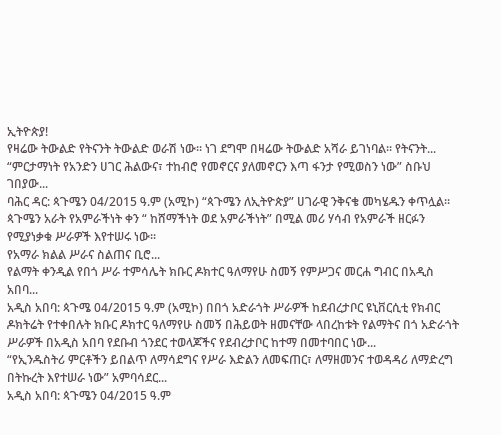ኢትዮጵያ!
የዛሬው ትውልድ የትናንት ትውልድ ወራሽ ነው፡፡ ነገ ደግሞ በዛሬው ትውልድ አሻራ ይገነባል፡፡ የትናንት...
“ምርታማነት የአንድን ሀገር ሕልውና፣ ተከብሮ የመኖርና ያለመኖርን እጣ ፋንታ የሚወስን ነው” ስቡህ ገበያው...
ባሕር ዳር: ጳጉሜን 04/2015 ዓ.ም (አሚኮ) “ጳጉሜን ለኢትዮጵያ” ሀገራዊ ንቅናቄ መካሄዱን ቀጥሏል፡፡ ጳጉሜን አራት የአምራችነት ቀን “ ከሸማችነት ወደ አምራችነት” በሚል መሪ ሃሳብ የአምራች ዘርፉን የሚያነቃቁ ሥራዎች እየተሠሩ ነው፡፡
የአማራ ክልል ሥራና ስልጠና ቢሮ...
የልማት ቀንዲል የበጎ ሥራ ተምሳሌት ክቡር ዶክተር ዓለማየሁ ስመኝ የምሥጋና መርሐ ግብር በአዲስ አበባ...
አዲስ አበባ: ጳጉሜ 04/2015 ዓ.ም (አሚኮ) በበጎ አድራጎት ሥራዎች ከደብረታቦር ዩኒቨርሲቲ የክብር ዶክትሬት የተቀበሉት ክቡር ዶክተር ዓለማየሁ ስመኝ በሕይወት ዘመናቸው ላበረከቱት የልማትና በጎ አድራጎት ሥራዎች በአዲስ አበባ የደቡብ ጎንደር ተወላጆችና የደብረታቦር ከተማ በመተባበር ነው...
“የኢንዱስትሪ ምርቶችን ይበልጥ ለማሳደግና የሥራ እድልን ለመፍጠር፣ ለማዘመንና ተወዳዳሪ ለማድረግ በትኩረት እየተሠራ ነው” አምባሳደር...
አዲስ አበባ: ጳጉሜን 04/2015 ዓ.ም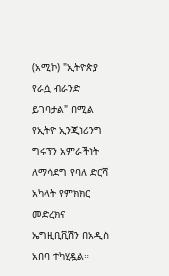(አሚኮ) "ኢትዮጵያ የራሷ ብራንድ ይገባታል" በሚል የኢትዮ ኢንጂነሪንግ ግሩፕን አምራችነት ለማሳደግ የባለ ድርሻ አካላት የምክክር መድረክና ኤግዚቢቪሽን በአዲስ አበባ ተካሂዷል።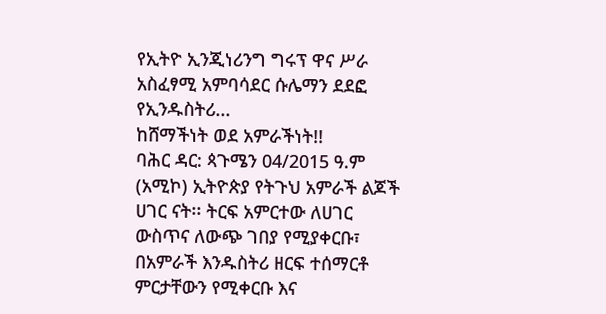የኢትዮ ኢንጂነሪንግ ግሩፕ ዋና ሥራ አስፈፃሚ አምባሳደር ሱሌማን ደደፎ
የኢንዱስትሪ...
ከሸማችነት ወደ አምራችነት!!
ባሕር ዳር: ጳጉሜን 04/2015 ዓ.ም (አሚኮ) ኢትዮጵያ የትጉህ አምራች ልጆች ሀገር ናት፡፡ ትርፍ አምርተው ለሀገር ውስጥና ለውጭ ገበያ የሚያቀርቡ፣ በአምራች እንዱስትሪ ዘርፍ ተሰማርቶ ምርታቸውን የሚቀርቡ እና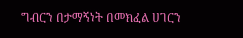ግብርን በታማኝነት በመክፈል ሀገርን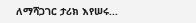ለማሻጋገር ታሪክ እየሠሩ...